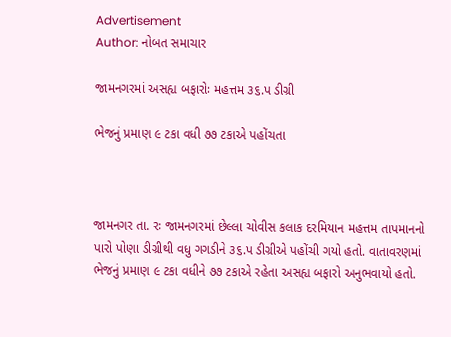Advertisement
Author: નોબત સમાચાર

જામનગરમાં અસહ્ય બફારોઃ મહત્તમ ૩૬.પ ડીગ્રી

ભેજનું પ્રમાણ ૯ ટકા વધી ૭૭ ટકાએ પહોંચતા



જામનગર તા. રઃ જામનગરમાં છેલ્લા ચોવીસ કલાક દરમિયાન મહત્તમ તાપમાનનો પારો પોણા ડીગ્રીથી વધુ ગગડીને ૩૬.પ ડીગ્રીએ પહોંચી ગયો હતો. વાતાવરણમાં ભેજનું પ્રમાણ ૯ ટકા વધીને ૭૭ ટકાએ રહેતા અસહ્ય બફારો અનુભવાયો હતો.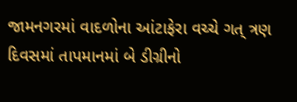જામનગરમાં વાદળોના આંટાફેરા વચ્ચે ગત્ ત્રણ દિવસમાં તાપમાનમાં બે ડીગ્રીનો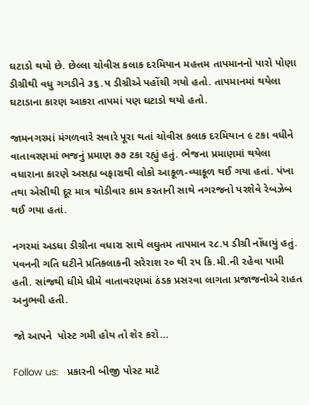ઘટાડો થયો છે. છેલ્લા ચોવીસ કલાક દરમિયાન મહત્તમ તાપમાનનો પારો પોણા ડીગ્રીથી વધુ ગગડીને ૩૬.પ ડીગ્રીએ પહોંચી ગયો હતો. તાપમાનમાં થયેલા ઘટાડાના કારણ આકરા તાપમાં પણ ઘટાડો થયો હતો.

જામનગરમાં મંગળવારે સવારે પૂરા થતાં ચોવીસ કલાક દરમિયાન ૯ ટકા વધીને વાતાવરણમાં ભજનું પ્રમાણ ૭૭ ટકા રહ્યું હતું. ભેજના પ્રમાણમાં થયેલા વધારાના કારણે અસહ્ય બફારાથી લોકો આકૂળ-વ્યાકૂળ થઈ ગયા હતાં. પંખા તથા એસીથી દૂર માત્ર થોડીવાર કામ કરતાની સાથે નગરજનો પરશેવે રેબઝેબ થઈ ગયા હતાં.

નગરમાં અડધા ડીગ્રીના વધારા સાથે લઘુતમ તાપમાન ર૮.પ ડીગ્રી નોંધાયું હતું. પવનની ગતિ ઘટીને પ્રતિકલાકની સરેરાશ ર૦ થી રપ કિ.મી.ની રહેવા પામી હતી. સાંજથી ધીમે ધીમે વાતાવરણમાં ઠંડક પ્રસરવા લાગતા પ્રજાજનોએ રાહત અનુભવી હતી.

જો આપને  પોસ્ટ ગમી હોય તો શેર કરો...

Follow us:   પ્રકારની બીજી પોસ્ટ માટે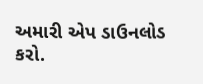અમારી એપ ડાઉનલોડ કરો.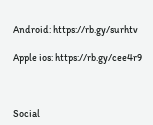Android: https://rb.gy/surhtv

Apple ios: https://rb.gy/cee4r9



Social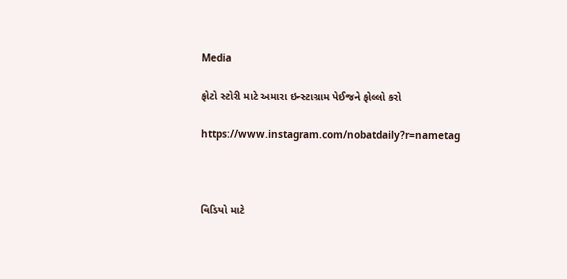Media

ફોટો સ્ટોરી માટે અમારા ઇન્સ્ટાગ્રામ પેઈજને ફોલ્લો કરો

https://www.instagram.com/nobatdaily?r=nametag



વિડિયો માટે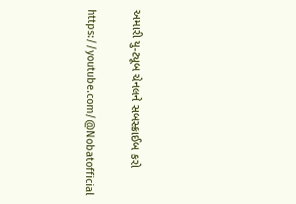અમારી યુ-ટ્યૂબ ચેનલને સબસ્ક્રાઈબ કરો

https://youtube.com/@Nobatofficial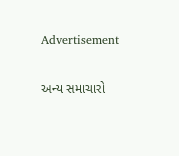Advertisement

અન્ય સમાચારો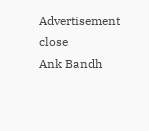Advertisement
close
Ank Bandh